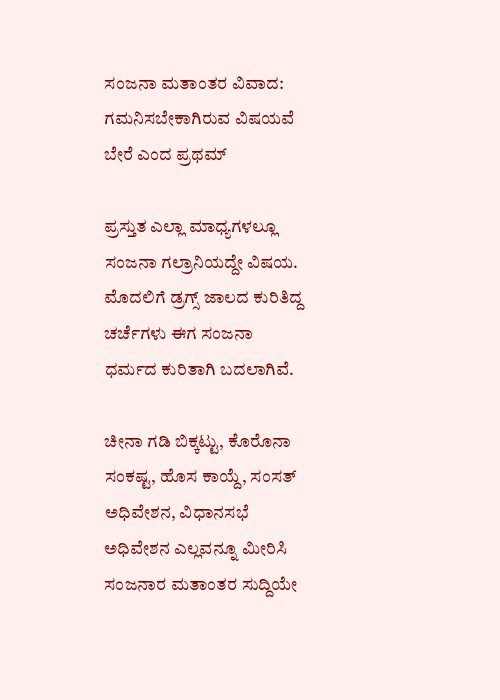ಸಂಜನಾ ಮತಾಂತರ ವಿವಾದ: ಗಮನಿಸಬೇಕಾಗಿರುವ ವಿಷಯವೆ ಬೇರೆ ಎಂದ ಪ್ರಥಮ್

ಪ್ರಸ್ತುತ ಎಲ್ಲಾ ಮಾಧ್ಯಗಳಲ್ಲೂ ಸಂಜನಾ ಗಲ್ರಾನಿಯದ್ದೇ ವಿಷಯ. ಮೊದಲಿಗೆ ಡ್ರಗ್ಸ್ ಜಾಲದ ಕುರಿತಿದ್ದ ಚರ್ಚೆಗಳು ಈಗ ಸಂಜನಾ ಧರ್ಮದ ಕುರಿತಾಗಿ ಬದಲಾಗಿವೆ.

ಚೀನಾ ಗಡಿ ಬಿಕ್ಕಟ್ಟು, ಕೊರೊನಾ ಸಂಕಷ್ಟ, ಹೊಸ ಕಾಯ್ದೆ, ಸಂಸತ್‌ ಅಧಿವೇಶನ, ವಿಧಾನಸಭೆ ಅಧಿವೇಶನ ಎಲ್ಲವನ್ನೂ ಮೀರಿಸಿ ಸಂಜನಾರ ಮತಾಂತರ ಸುದ್ದಿಯೇ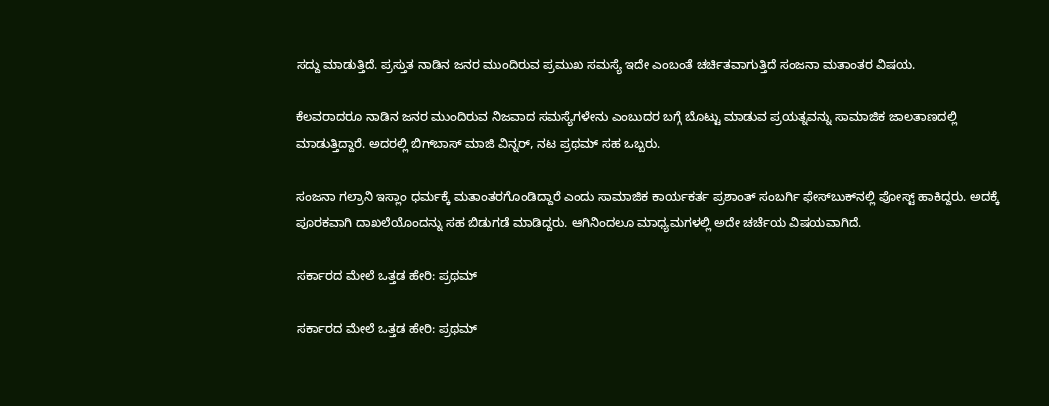ಸದ್ದು ಮಾಡುತ್ತಿದೆ. ಪ್ರಸ್ತುತ ನಾಡಿನ ಜನರ ಮುಂದಿರುವ ಪ್ರಮುಖ ಸಮಸ್ಯೆ ಇದೇ ಎಂಬಂತೆ ಚರ್ಚಿತವಾಗುತ್ತಿದೆ ಸಂಜನಾ ಮತಾಂತರ ವಿಷಯ.

ಕೆಲವರಾದರೂ ನಾಡಿನ ಜನರ ಮುಂದಿರುವ ನಿಜವಾದ ಸಮಸ್ಯೆಗಳೇನು ಎಂಬುದರ ಬಗ್ಗೆ ಬೊಟ್ಟು ಮಾಡುವ ಪ್ರಯತ್ನವನ್ನು ಸಾಮಾಜಿಕ ಜಾಲತಾಣದಲ್ಲಿ ಮಾಡುತ್ತಿದ್ದಾರೆ. ಅದರಲ್ಲಿ ಬಿಗ್‌ಬಾಸ್ ಮಾಜಿ ವಿನ್ನರ್, ನಟ ಪ್ರಥಮ್ ಸಹ ಒಬ್ಬರು.

ಸಂಜನಾ ಗಲ್ರಾನಿ ಇಸ್ಲಾಂ ಧರ್ಮಕ್ಕೆ ಮತಾಂತರಗೊಂಡಿದ್ದಾರೆ ಎಂದು ಸಾಮಾಜಿಕ ಕಾರ್ಯಕರ್ತ ಪ್ರಶಾಂತ್ ಸಂಬರ್ಗಿ ಫೇಸ್‌ಬುಕ್‌ನಲ್ಲಿ ಪೋಸ್ಟ್ ಹಾಕಿದ್ದರು. ಅದಕ್ಕೆ ಪೂರಕವಾಗಿ ದಾಖಲೆಯೊಂದನ್ನು ಸಹ ಬಿಡುಗಡೆ ಮಾಡಿದ್ದರು. ಆಗಿನಿಂದಲೂ ಮಾಧ್ಯಮಗಳಲ್ಲಿ ಅದೇ ಚರ್ಚೆಯ ವಿಷಯವಾಗಿದೆ.

ಸರ್ಕಾರದ ಮೇಲೆ ಒತ್ತಡ ಹೇರಿ: ಪ್ರಥಮ್

ಸರ್ಕಾರದ ಮೇಲೆ ಒತ್ತಡ ಹೇರಿ: ಪ್ರಥಮ್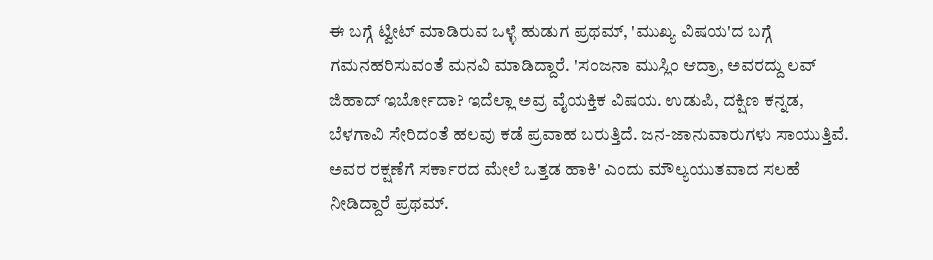ಈ ಬಗ್ಗೆ ಟ್ವೀಟ್ ಮಾಡಿರುವ ಒಳ್ಳೆ ಹುಡುಗ ಪ್ರಥಮ್, 'ಮುಖ್ಯ ವಿಷಯ'ದ ಬಗ್ಗೆ ಗಮನಹರಿಸುವಂತೆ ಮನವಿ ಮಾಡಿದ್ದಾರೆ. 'ಸಂಜನಾ ಮುಸ್ಲಿಂ ಆದ್ರಾ, ಅವರದ್ದು ಲವ್ ಜಿಹಾದ್‌ ಇರ್ಬೋದಾ? ಇದೆಲ್ಲಾ ಅವ್ರ ವೈಯಕ್ತಿಕ ವಿಷಯ. ಉಡುಪಿ, ದಕ್ಷಿಣ ಕನ್ನಡ, ಬೆಳಗಾವಿ ಸೇರಿದಂತೆ ಹಲವು ಕಡೆ ಪ್ರವಾಹ ಬರುತ್ತಿದೆ. ಜನ-ಜಾನುವಾರುಗಳು ಸಾಯುತ್ತಿವೆ. ಅವರ ರಕ್ಷಣೆಗೆ ಸರ್ಕಾರದ ಮೇಲೆ ಒತ್ತಡ ಹಾಕಿ' ಎಂದು ಮೌಲ್ಯಯುತವಾದ ಸಲಹೆ ನೀಡಿದ್ದಾರೆ ಪ್ರಥಮ್.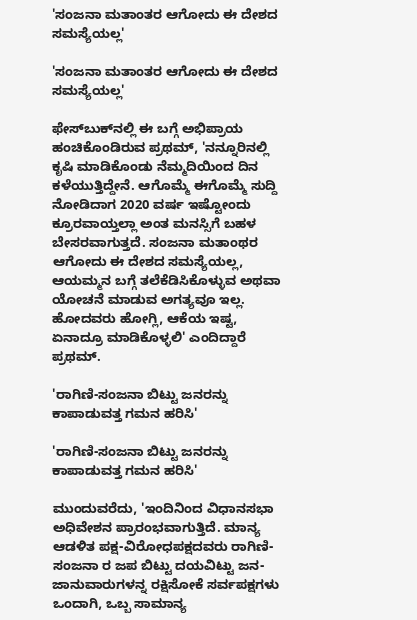'ಸಂಜನಾ ಮತಾಂತರ ಆಗೋದು ಈ ದೇಶದ ಸಮಸ್ಯೆಯಲ್ಲ'

'ಸಂಜನಾ ಮತಾಂತರ ಆಗೋದು ಈ ದೇಶದ ಸಮಸ್ಯೆಯಲ್ಲ'

ಫೇಸ್‌ಬುಕ್‌ನಲ್ಲಿ ಈ ಬಗ್ಗೆ ಅಭಿಪ್ರಾಯ ಹಂಚಿಕೊಂಡಿರುವ ಪ್ರಥಮ್, 'ನನ್ನೂರಿನಲ್ಲಿ ಕೃಷಿ ಮಾಡಿಕೊಂಡು ನೆಮ್ಮದಿಯಿಂದ ದಿನ ಕಳೆಯುತ್ತಿದ್ದೇನೆ. ಆಗೊಮ್ಮೆ ಈಗೊಮ್ಮೆ ಸುದ್ದಿ ನೋಡಿದಾಗ 2020 ವರ್ಷ ಇಷ್ಟೋಂದು ಕ್ರೂರವಾಯ್ತಲ್ಲಾ ಅಂತ ಮನಸ್ಸಿಗೆ ಬಹಳ ಬೇಸರವಾಗುತ್ತದೆ. ಸಂಜನಾ ಮತಾಂಥರ ಆಗೋದು ಈ ದೇಶದ ಸಮಸ್ಯೆಯಲ್ಲ, ಆಯಮ್ಮನ ಬಗ್ಗೆ ತಲೆಕೆಡಿಸಿಕೊಳ್ಳುವ ಅಥವಾ ಯೋಚನೆ ಮಾಡುವ ಅಗತ್ಯವೂ ಇಲ್ಲ. ಹೋದವರು ಹೋಗ್ಲಿ, ಆಕೆಯ ಇಷ್ಟ, ಏನಾದ್ರೂ ಮಾಡಿಕೊಳ್ಳಲಿ' ಎಂದಿದ್ದಾರೆ ಪ್ರಥಮ್.

'ರಾಗಿಣಿ-ಸಂಜನಾ ಬಿಟ್ಟು ಜನರನ್ನು ಕಾಪಾಡುವತ್ತ ಗಮನ ಹರಿಸಿ'

'ರಾಗಿಣಿ-ಸಂಜನಾ ಬಿಟ್ಟು ಜನರನ್ನು ಕಾಪಾಡುವತ್ತ ಗಮನ ಹರಿಸಿ'

ಮುಂದುವರೆದು, 'ಇಂದಿನಿಂದ ವಿಧಾನಸಭಾ ಅಧಿವೇಶನ ಪ್ರಾರಂಭವಾಗುತ್ತಿದೆ. ಮಾನ್ಯ ಆಡಳಿತ ಪಕ್ಷ-ವಿರೋಧಪಕ್ಷದವರು ರಾಗಿಣಿ-ಸಂಜನಾ ರ ಜಪ ಬಿಟ್ಟು ದಯವಿಟ್ಟು ಜನ-ಜಾನುವಾರುಗಳನ್ನ ರಕ್ಷಿಸೋಕೆ ಸರ್ವಪಕ್ಷಗಳು ಒಂದಾಗಿ, ಒಬ್ಬ ಸಾಮಾನ್ಯ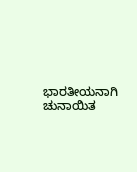ಭಾರತೀಯನಾಗಿ ಚುನಾಯಿತ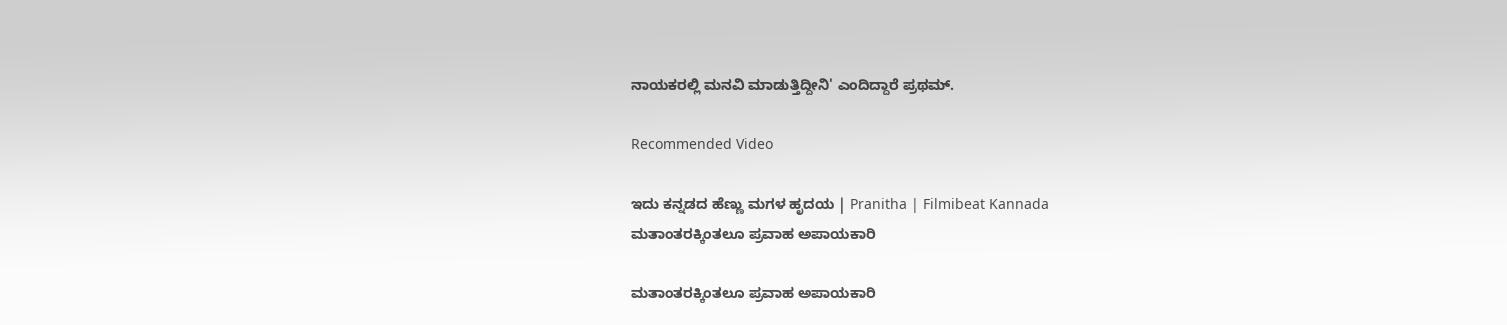ನಾಯಕರಲ್ಲಿ ಮನವಿ ಮಾಡುತ್ತಿದ್ದೀನಿ' ಎಂದಿದ್ದಾರೆ ಪ್ರಥಮ್.

Recommended Video

ಇದು ಕನ್ನಡದ ಹೆಣ್ಣು ಮಗಳ ಹೃದಯ | Pranitha | Filmibeat Kannada
ಮತಾಂತರಕ್ಕಿಂತಲೂ ಪ್ರವಾಹ ಅಪಾಯಕಾರಿ

ಮತಾಂತರಕ್ಕಿಂತಲೂ ಪ್ರವಾಹ ಅಪಾಯಕಾರಿ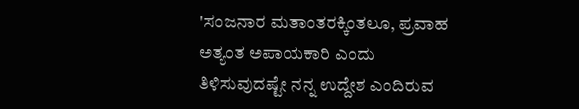'ಸಂಜನಾರ ಮತಾಂತರಕ್ಕಿಂತಲೂ, ಪ್ರವಾಹ ಅತ್ಯಂತ ಅಪಾಯಕಾರಿ ಎಂದು ತಿಳಿಸುವುದಷ್ಟೇ ನನ್ನ ಉದ್ದೇಶ ಎಂದಿರುವ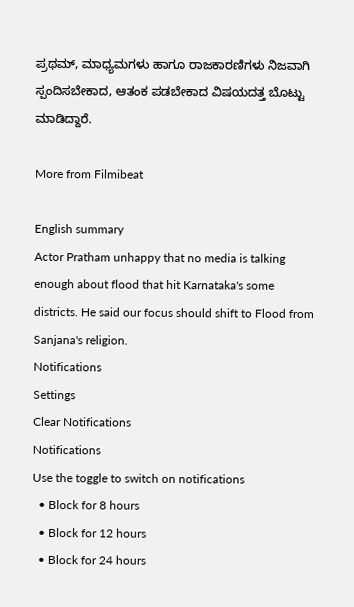ಪ್ರಥಮ್, ಮಾಧ್ಯಮಗಳು ಹಾಗೂ ರಾಜಕಾರಣಿಗಳು ನಿಜವಾಗಿ ಸ್ಪಂದಿಸಬೇಕಾದ, ಆತಂಕ ಪಡಬೇಕಾದ ವಿಷಯದತ್ತ ಬೊಟ್ಟು ಮಾಡಿದ್ದಾರೆ.

More from Filmibeat

English summary
Actor Pratham unhappy that no media is talking enough about flood that hit Karnataka's some districts. He said our focus should shift to Flood from Sanjana's religion.
Notifications
Settings
Clear Notifications
Notifications
Use the toggle to switch on notifications
  • Block for 8 hours
  • Block for 12 hours
  • Block for 24 hours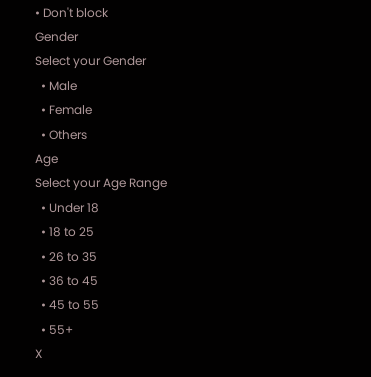• Don't block
Gender
Select your Gender
  • Male
  • Female
  • Others
Age
Select your Age Range
  • Under 18
  • 18 to 25
  • 26 to 35
  • 36 to 45
  • 45 to 55
  • 55+
X